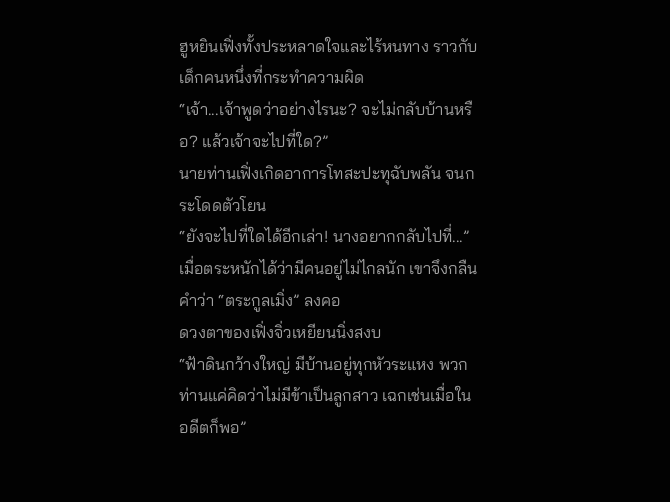ฮูหยินเฟิ่งทั้งประหลาดใจและไร้หนทาง ราวกับเด็กคนหนึ่งที่กระทำความผิด
“เจ้า...เจ้าพูดว่าอย่างไรนะ? จะไม่กลับบ้านหรือ? แล้วเจ้าจะไปที่ใด?”
นายท่านเฟิ่งเกิดอาการโทสะปะทุฉับพลัน จนกระโดดตัวโยน
“ยังจะไปที่ใดได้อีกเล่า! นางอยากกลับไปที่...”
เมื่อตระหนักได้ว่ามีคนอยู่ไม่ไกลนัก เขาจึงกลืนคำว่า “ตระกูลเมิ่ง” ลงคอ
ดวงตาของเฟิ่งจิ่วเหยียนนิ่งสงบ
“ฟ้าดินกว้างใหญ่ มีบ้านอยู่ทุกหัวระแหง พวกท่านแค่คิดว่าไม่มีข้าเป็นลูกสาว เฉกเช่นเมื่อในอดีตก็พอ”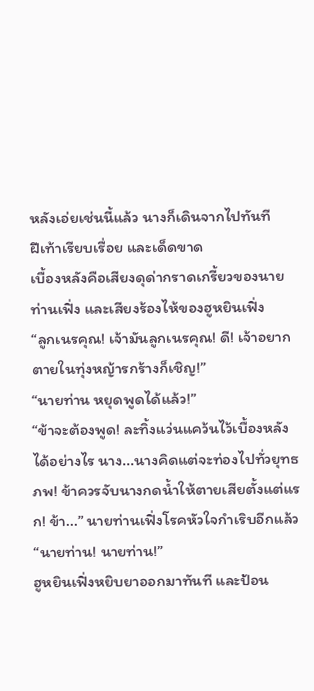หลังเอ่ยเช่นนี้แล้ว นางก็เดินจากไปทันที
ฝีเท้าเรียบเรื่อย และเด็ดขาด
เบื้องหลังคือเสียงดุด่ากราดเกรี้ยวของนายท่านเฟิ่ง และเสียงร้องไห้ของฮูหยินเฟิ่ง
“ลูกเนรคุณ! เจ้ามันลูกเนรคุณ! ดี! เจ้าอยากตายในทุ่งหญ้ารกร้างก็เชิญ!”
“นายท่าน หยุดพูดได้แล้ว!”
“ข้าจะต้องพูด! ละทิ้งแว่นแคว้นไว้เบื้องหลังได้อย่างไร นาง...นางคิดแต่จะท่องไปทั่วยุทธภพ! ข้าควรจับนางกดน้ำให้ตายเสียตั้งแต่แรก! ข้า...” นายท่านเฟิ่งโรคหัวใจกำเริบอีกแล้ว
“นายท่าน! นายท่าน!”
ฮูหยินเฟิ่งหยิบยาออกมาทันที และป้อน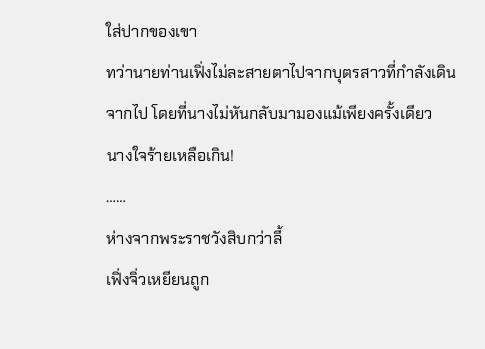ใส่ปากของเขา
ทว่านายท่านเฟิ่งไม่ละสายตาไปจากบุตรสาวที่กำลังเดินจากไป โดยที่นางไม่หันกลับมามองแม้เพียงครั้งเดียว
นางใจร้ายเหลือเกิน!
……
ห่างจากพระราชวังสิบกว่าลี้
เฟิ่งจิ่วเหยียนถูก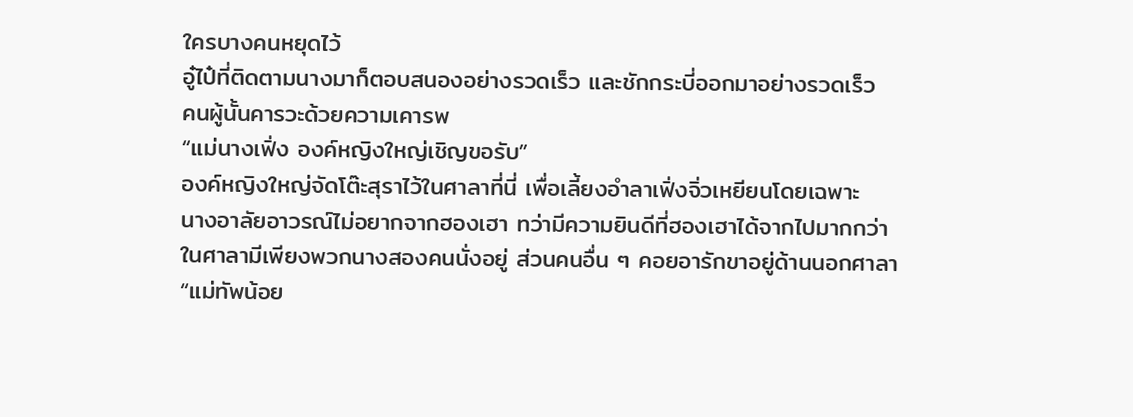ใครบางคนหยุดไว้
อู๋ไป๋ที่ติดตามนางมาก็ตอบสนองอย่างรวดเร็ว และชักกระบี่ออกมาอย่างรวดเร็ว
คนผู้นั้นคารวะด้วยความเคารพ
“แม่นางเฟิ่ง องค์หญิงใหญ่เชิญขอรับ”
องค์หญิงใหญ่จัดโต๊ะสุราไว้ในศาลาที่นี่ เพื่อเลี้ยงอำลาเฟิ่งจิ่วเหยียนโดยเฉพาะ
นางอาลัยอาวรณ์ไม่อยากจากฮองเฮา ทว่ามีความยินดีที่ฮองเฮาได้จากไปมากกว่า
ในศาลามีเพียงพวกนางสองคนนั่งอยู่ ส่วนคนอื่น ๆ คอยอารักขาอยู่ด้านนอกศาลา
“แม่ทัพน้อย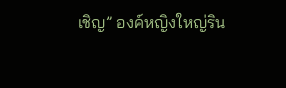เชิญ” องค์หญิงใหญ่ริน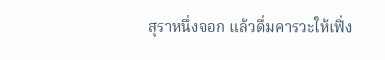สุราหนึ่งจอก แล้วดื่มคารวะให้เฟิ่ง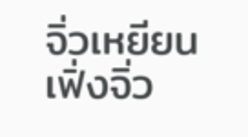จิ่วเหยียน
เฟิ่งจิ่ว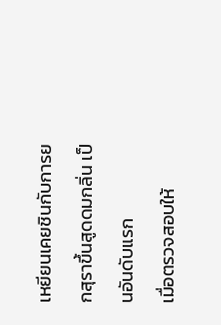เหยียนเคยชินกับการยกสุราขึ้นสูดดมกลิ่น เป็นอันดับแรก
เมื่อตรวจสอบให้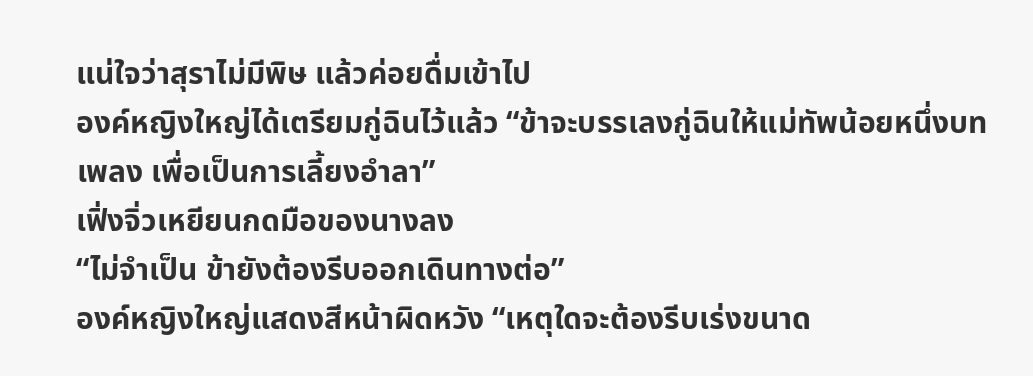แน่ใจว่าสุราไม่มีพิษ แล้วค่อยดื่มเข้าไป
องค์หญิงใหญ่ได้เตรียมกู่ฉินไว้แล้ว “ข้าจะบรรเลงกู่ฉินให้แม่ทัพน้อยหนึ่งบทเพลง เพื่อเป็นการเลี้ยงอำลา”
เฟิ่งจิ่วเหยียนกดมือของนางลง
“ไม่จำเป็น ข้ายังต้องรีบออกเดินทางต่อ”
องค์หญิงใหญ่แสดงสีหน้าผิดหวัง “เหตุใดจะต้องรีบเร่งขนาด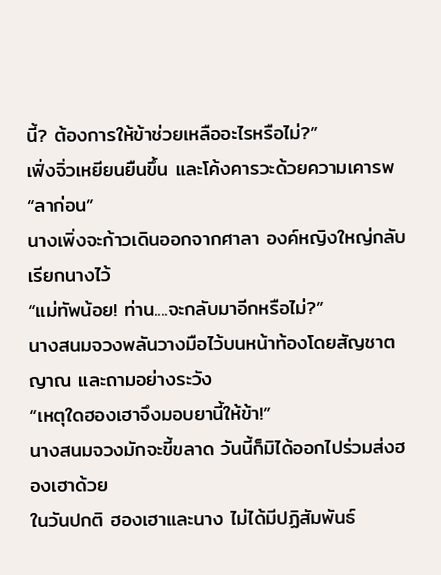นี้? ต้องการให้ข้าช่วยเหลืออะไรหรือไม่?”
เฟิ่งจิ่วเหยียนยืนขึ้น และโค้งคารวะด้วยความเคารพ
“ลาก่อน”
นางเพิ่งจะก้าวเดินออกจากศาลา องค์หญิงใหญ่กลับเรียกนางไว้
“แม่ทัพน้อย! ท่าน....จะกลับมาอีกหรือไม่?”
นางสนมจวงพลันวางมือไว้บนหน้าท้องโดยสัญชาตญาณ และถามอย่างระวัง
“เหตุใดฮองเฮาจึงมอบยานี้ให้ข้า!”
นางสนมจวงมักจะขี้ขลาด วันนี้ก็มิได้ออกไปร่วมส่งฮองเฮาด้วย
ในวันปกติ ฮองเฮาและนาง ไม่ได้มีปฏิสัมพันธ์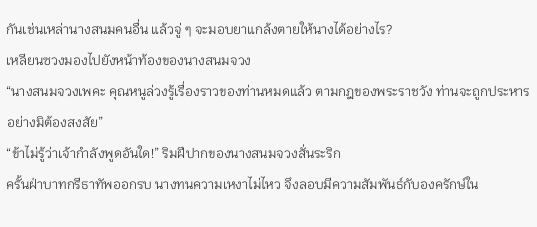กันเช่นเหล่านางสนมคนอื่น แล้วจู่ ๆ จะมอบยาแกล้งตายให้นางได้อย่างไร?
เหลียนซวงมองไปยังหน้าท้องของนางสนมจวง
“นางสนมจวงเพคะ คุณหนูล่วงรู้เรื่องราวของท่านหมดแล้ว ตามกฎของพระราชวัง ท่านจะถูกประหารอย่างมิต้องสงสัย”
“ข้าไม่รู้ว่าเจ้ากำลังพูดอันใด!” ริมฝีปากของนางสนมจวงสั่นระริก
ครั้นฝ่าบาทกรีธาทัพออกรบ นางทนความเหงาไม่ไหว จึงลอบมีความสัมพันธ์กับองครักษ์ใน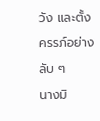วัง และตั้งครรภ์อย่างลับ ๆ
นางมิ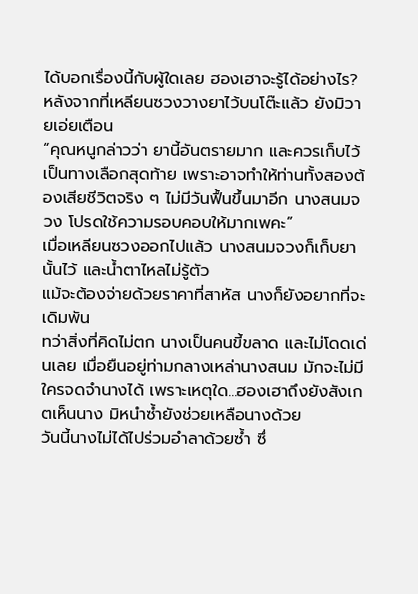ได้บอกเรื่องนี้กับผู้ใดเลย ฮองเฮาจะรู้ได้อย่างไร?
หลังจากที่เหลียนซวงวางยาไว้บนโต๊ะแล้ว ยังมิวายเอ่ยเตือน
“คุณหนูกล่าวว่า ยานี้อันตรายมาก และควรเก็บไว้เป็นทางเลือกสุดท้าย เพราะอาจทำให้ท่านทั้งสองต้องเสียชีวิตจริง ๆ ไม่มีวันฟื้นขึ้นมาอีก นางสนมจวง โปรดใช้ความรอบคอบให้มากเพคะ”
เมื่อเหลียนซวงออกไปแล้ว นางสนมจวงก็เก็บยานั้นไว้ และน้ำตาไหลไม่รู้ตัว
แม้จะต้องจ่ายด้วยราคาที่สาหัส นางก็ยังอยากที่จะเดิมพัน
ทว่าสิ่งที่คิดไม่ตก นางเป็นคนขี้ขลาด และไม่โดดเด่นเลย เมื่อยืนอยู่ท่ามกลางเหล่านางสนม มักจะไม่มีใครจดจำนางได้ เพราะเหตุใด...ฮองเฮาถึงยังสังเกตเห็นนาง มิหนำซ้ำยังช่วยเหลือนางด้วย
วันนี้นางไม่ได้ไปร่วมอำลาด้วยซ้ำ ซึ่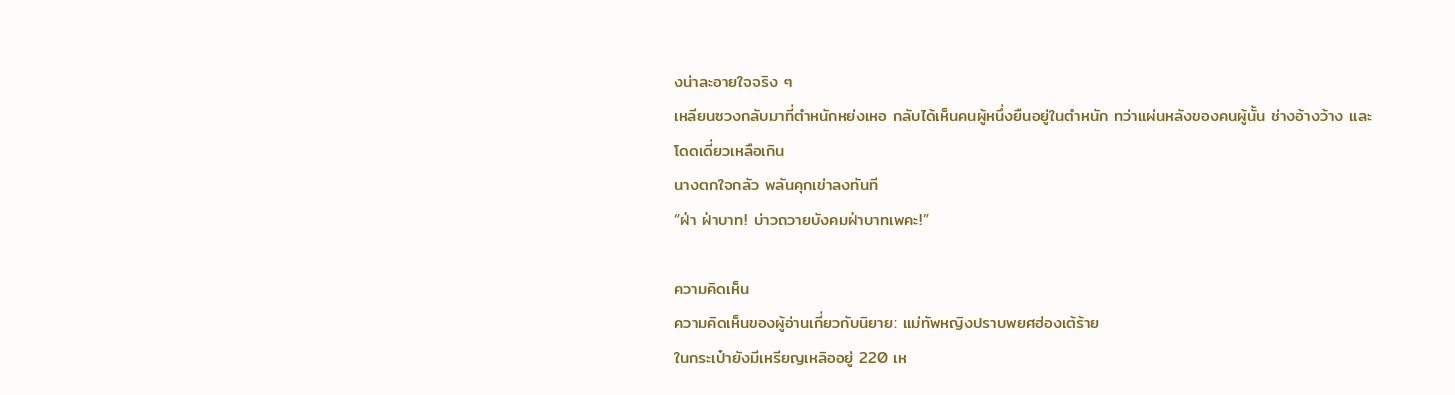งน่าละอายใจจริง ๆ
เหลียนซวงกลับมาที่ตำหนักหย่งเหอ กลับได้เห็นคนผู้หนึ่งยืนอยู่ในตำหนัก ทว่าแผ่นหลังของคนผู้นั้น ช่างอ้างว้าง และโดดเดี่ยวเหลือเกิน
นางตกใจกลัว พลันคุกเข่าลงทันที
“ฝ่า ฝ่าบาท! บ่าวถวายบังคมฝ่าบาทเพคะ!”

ความคิดเห็น
ความคิดเห็นของผู้อ่านเกี่ยวกับนิยาย: แม่ทัพหญิงปราบพยศฮ่องเต้ร้าย
ในกระเป๋ายังมีเหรียญเหลิออยู่ 220 เห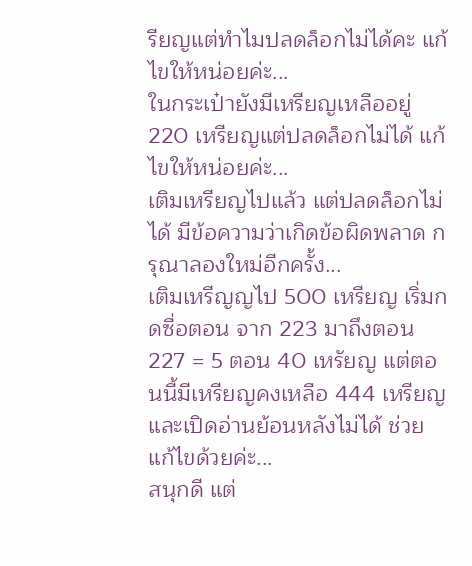รียญแต่ทำไมปลดล็อกไม่ได้คะ แก้ไขให้หน่อยค่ะ...
ในกระเป๋ายังมีเหรียญเหลืออยู่ 220 เหรียญแต่ปลดล็อกไม่ได้ แก้ไขให้หน่อยค่ะ...
เติมเหรียญไปแล้ว แต่ปลดล็อกไม่ได้ มีข้อความว่าเกิดข้อผิดพลาด กรุณาลองใหม่อีกครั้ง...
เติมเหรีญญไป 500 เหรียญ เริ่มกดซื่อตอน จาก 223 มาถึงตอน 227 = 5 ตอน 40 เหรัยญ แต่ตอนนี้มีเหรียญคงเหลือ 444 เหรียญ และเปิดอ่านย้อนหลังไม่ได้ ช่วยแก้ไขด้วยค่ะ...
สนุกดี แต่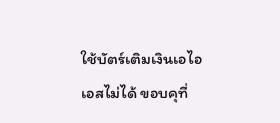ใช้บัตร์เติมเงินเอไอเอสไม่ได้ ขอบคุที่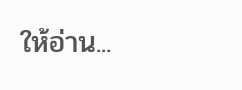ให้อ่าน...